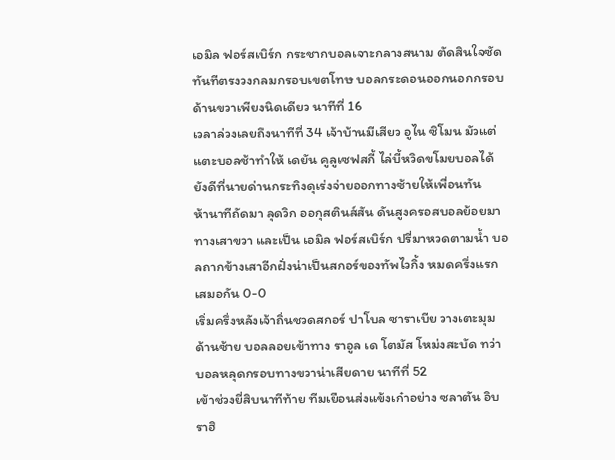เอมิล ฟอร์สเบิร์ก กระชากบอลเจาะกลางสนาม ตัดสินใจซัดทันทีตรงวงกลมกรอบเขตโทษ บอลกระดอนออกนอกกรอบด้านขวาเพียงนิดเดียว นาทีที่ 16
เวลาล่วงเลยถึงนาทีที่ 34 เจ้าบ้านมีเสียว อูไน ซิโมน มัวแต่แตะบอลช้าทำให้ เดยัน คูลูเซฟสกี้ ไล่บี้หวิดขโมยบอลได้ ยังดีที่นายด่านกระทิงดุเร่งจ่ายออกทางซ้ายให้เพื่อนทัน
ห้านาทีถัดมา ลุดวิก ออกุสตินส์สัน ดันสูงครอสบอลย้อยมาทางเสาขวา และเป็น เอมิล ฟอร์สเบิร์ก ปรี่มาหวดตามน้ำ บอลถากข้างเสาอีกฝั่งน่าเป็นสกอร์ของทัพไวกิ้ง หมดครึ่งแรกเสมอกัน 0-0
เริ่มครึ่งหลังเจ้าถิ่นชวดสกอร์ ปาโบล ซาราเบีย วางเตะมุมด้านซ้าย บอลลอยเข้าทาง ราอูล เด โตมัส โหม่งสะบัด ทว่าบอลหลุดกรอบทางขวาน่าเสียดาย นาทีที่ 52
เข้าช่วงยี่สิบนาทีท้าย ทีมเยือนส่งแข้งเก๋าอย่าง ซลาตัน อิบราฮิ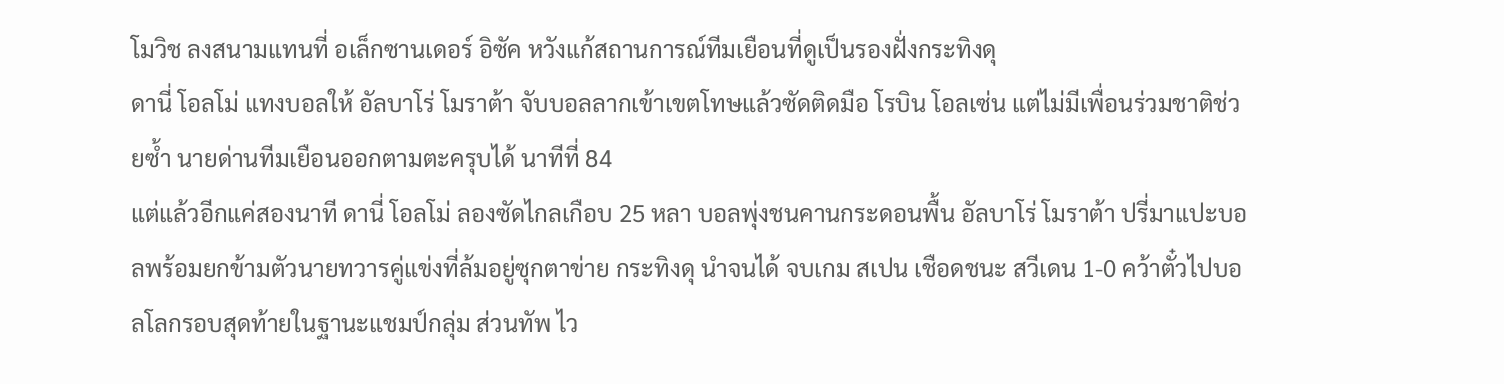โมวิช ลงสนามแทนที่ อเล็กซานเดอร์ อิซัค หวังแก้สถานการณ์ทีมเยือนที่ดูเป็นรองฝั่งกระทิงดุ
ดานี่ โอลโม่ แทงบอลให้ อัลบาโร่ โมราต้า จับบอลลากเข้าเขตโทษแล้วซัดติดมือ โรบิน โอลเซ่น แต่ไม่มีเพื่อนร่วมชาติช่วยซ้ำ นายด่านทีมเยือนออกตามตะครุบได้ นาทีที่ 84
แต่แล้วอีกแค่สองนาที ดานี่ โอลโม่ ลองซัดไกลเกือบ 25 หลา บอลพุ่งชนคานกระดอนพื้น อัลบาโร่ โมราต้า ปรี่มาแปะบอลพร้อมยกข้ามตัวนายทวารคู่แข่งที่ล้มอยู่ซุกตาข่าย กระทิงดุ นำจนได้ จบเกม สเปน เชือดชนะ สวีเดน 1-0 คว้าตั๋วไปบอลโลกรอบสุดท้ายในฐานะแชมป์กลุ่ม ส่วนทัพ ไว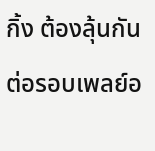กิ้ง ต้องลุ้นกันต่อรอบเพลย์อ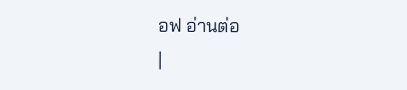อฟ อ่านต่อ
|